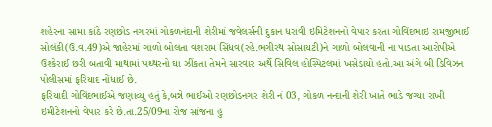શહેરના સામા કાંઠે રણછોડ નગરમાં ગોકળનંદાની શેરીમાં જવેલર્સની દુકાન ધરાવી ઇમિટેશનનો વેપાર કરતા ગોવિંદભાઇ રામજીભાઈ સોલંકી(ઉ.વ.49)એ જાહેરમાં ગાળો બોલતા વશરામ સિંધવ(રહે.ભગીરથ સોસાયટી)ને ગાળો બોલવાની ના પાડતા આરોપીએ ઉશ્કેરાઈ છરી બતાવી માથામાં પથ્થરનો ઘા ઝીંકતા તેમને સારવાર અર્થે સિવિલ હોસ્પિટલમાં ખસેડાયો હતો.આ અંગે બી ડિવિઝન પોલીસમાં ફરિયાદ નોંધાઈ છે.
ફરિયાદી ગોવિંદભાઈએ જણાવ્યુ હતું કે,બન્ને ભાઈઓ રણછોડનગર શેરી નં 03, ગોકળ નન્દાની શેરી ખાતે ભાડે જગ્યા રાખી ઇમીટેશનનો વેપાર કરે છે.તા.25/09ના રોજ સાંજના હુ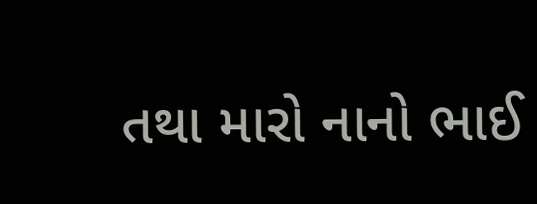તથા મારો નાનો ભાઈ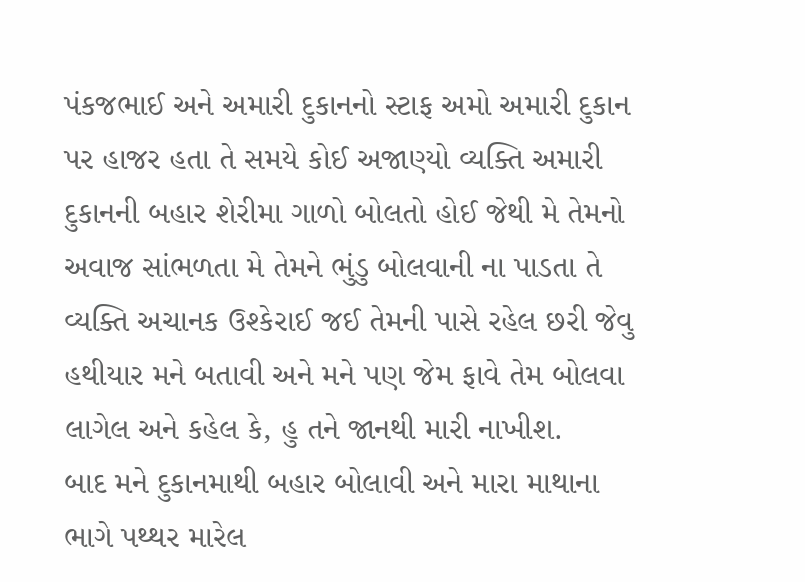પંકજભાઈ અને અમારી દુકાનનો સ્ટાફ અમો અમારી દુકાન પર હાજર હતા તે સમયે કોઈ અજાણ્યો વ્યક્તિ અમારી દુકાનની બહાર શેરીમા ગાળો બોલતો હોઈ જેથી મે તેમનો અવાજ સાંભળતા મે તેમને ભુંડુ બોલવાની ના પાડતા તે વ્યક્તિ અચાનક ઉશ્કેરાઈ જઈ તેમની પાસે રહેલ છરી જેવુ હથીયાર મને બતાવી અને મને પણ જેમ ફાવે તેમ બોલવા લાગેલ અને કહેલ કે, હુ તને જાનથી મારી નાખીશ.
બાદ મને દુકાનમાથી બહાર બોલાવી અને મારા માથાના ભાગે પથ્થર મારેલ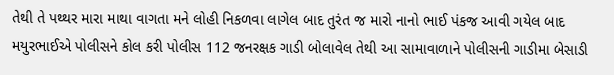તેથી તે પથ્થર મારા માથા વાગતા મને લોહી નિકળવા લાગેલ બાદ તુરંત જ મારો નાનો ભાઈ પંકજ આવી ગયેલ બાદ મયુરભાઈએ પોલીસને કોલ કરી પોલીસ 112 જનરક્ષક ગાડી બોલાવેલ તેથી આ સામાવાળાને પોલીસની ગાડીમા બેસાડી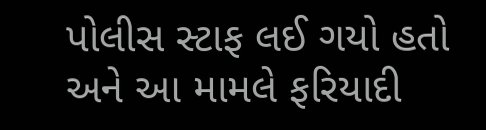પોલીસ સ્ટાફ લઈ ગયો હતો અને આ મામલે ફરિયાદી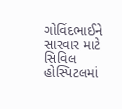ગોવિંદભાઈને સારવાર માટે સિવિલ હોસ્પિટલમાં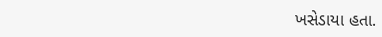ખસેડાયા હતા.